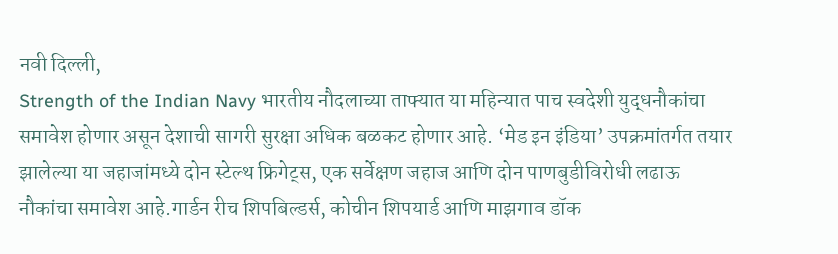नवी दिल्ली,
Strength of the Indian Navy भारतीय नौदलाच्या ताफ्यात या महिन्यात पाच स्वदेशी युद्धनौकांचा समावेश होणार असून देशाची सागरी सुरक्षा अधिक बळकट होणार आहे. ‘मेड इन इंडिया’ उपक्रमांतर्गत तयार झालेल्या या जहाजांमध्ये दोन स्टेल्थ फ्रिगेट्स, एक सर्वेक्षण जहाज आणि दोन पाणबुडीविरोधी लढाऊ नौकांचा समावेश आहे.गार्डन रीच शिपबिल्डर्स, कोचीन शिपयार्ड आणि माझगाव डॉक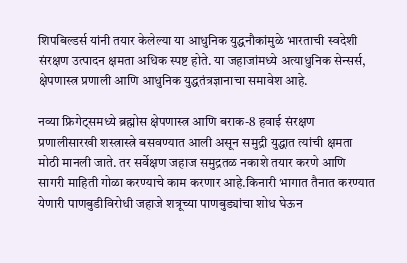शिपबिल्डर्स यांनी तयार केलेल्या या आधुनिक युद्धनौकांमुळे भारताची स्वदेशी संरक्षण उत्पादन क्षमता अधिक स्पष्ट होते. या जहाजांमध्ये अत्याधुनिक सेन्सर्स, क्षेपणास्त्र प्रणाली आणि आधुनिक युद्धतंत्रज्ञानाचा समावेश आहे.

नव्या फ्रिगेट्समध्ये ब्रह्मोस क्षेपणास्त्र आणि बराक-8 हवाई संरक्षण प्रणालीसारखी शस्त्रास्त्रे बसवण्यात आली असून समुद्री युद्धात त्यांची क्षमता मोठी मानली जाते. तर सर्वेक्षण जहाज समुद्रतळ नकाशे तयार करणे आणि सागरी माहिती गोळा करण्याचे काम करणार आहे.किनारी भागात तैनात करण्यात येणारी पाणबुडीविरोधी जहाजे शत्रूच्या पाणबुड्यांचा शोध घेऊन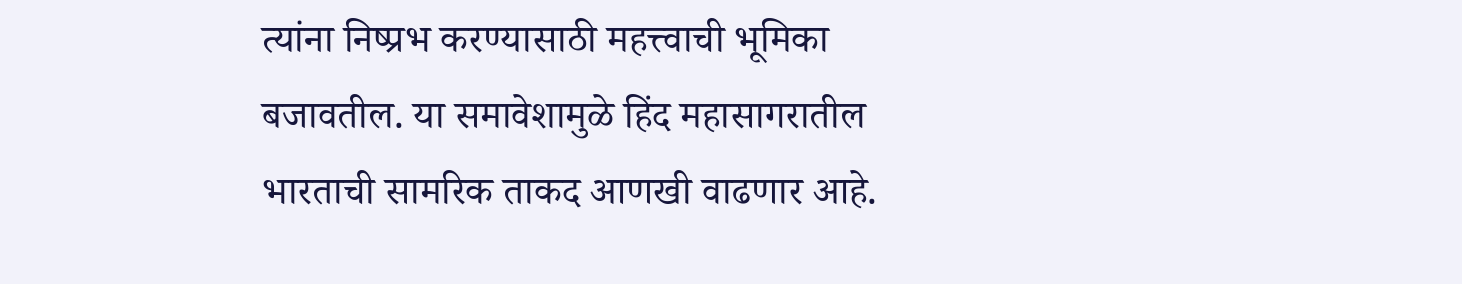त्यांना निष्प्रभ करण्यासाठी महत्त्वाची भूमिका बजावतील. या समावेशामुळे हिंद महासागरातील भारताची सामरिक ताकद आणखी वाढणार आहे.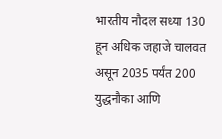भारतीय नौदल सध्या 130 हून अधिक जहाजे चालवत असून 2035 पर्यंत 200 युद्धनौका आणि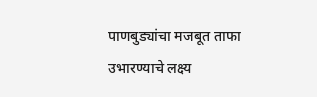पाणबुड्यांचा मजबूत ताफा उभारण्याचे लक्ष्य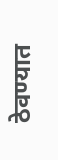ठेवण्यात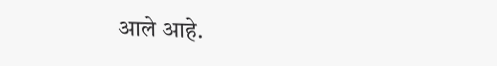आले आहे.